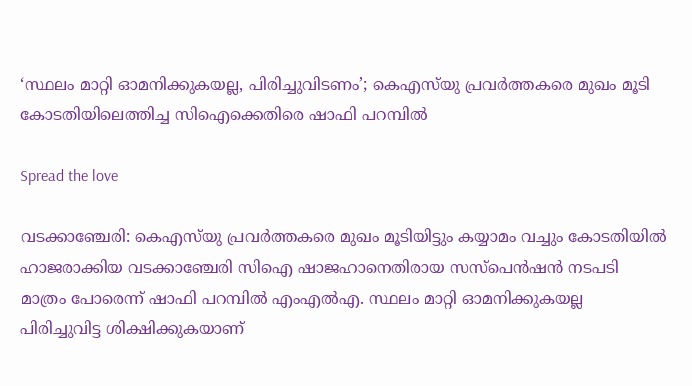‘സ്ഥലം മാറ്റി ഓമനിക്കുകയല്ല, പിരിച്ചുവിടണം’; കെഎസ്‌യു പ്രവർത്തകരെ മുഖം മൂടി കോടതിയിലെത്തിച്ച സിഐക്കെതിരെ ഷാഫി പറമ്പിൽ

Spread the love

വടക്കാഞ്ചേരി: കെഎസ്‌യു പ്രവർത്തകരെ മുഖം മൂടിയിട്ടും കയ്യാമം വച്ചും കോടതിയിൽ ഹാജരാക്കിയ വടക്കാഞ്ചേരി സിഐ ഷാജഹാനെതിരായ സസ്പെൻഷൻ നടപടി മാത്രം പോരെന്ന് ഷാഫി പറമ്പിൽ എംഎൽഎ. സ്ഥലം മാറ്റി ഓമനിക്കുകയല്ല പിരിച്ചുവിട്ട ശിക്ഷിക്കുകയാണ്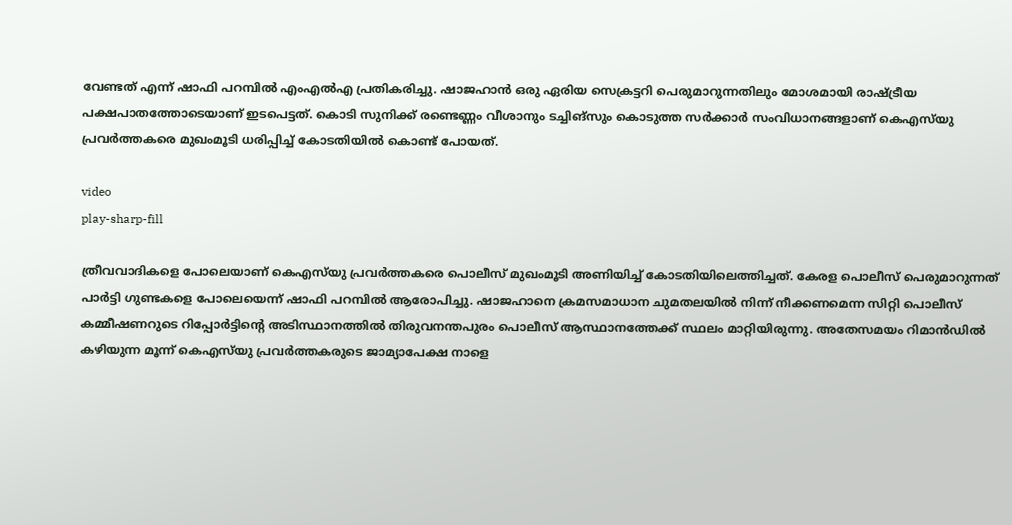വേണ്ടത് എന്ന് ഷാഫി പറമ്പിൽ എംഎൽഎ പ്രതികരിച്ചു. ഷാജഹാൻ ഒരു ഏരിയ സെക്രട്ടറി പെരുമാറുന്നതിലും മോശമായി രാഷ്ട്രീയ പക്ഷപാതത്തോടെയാണ് ഇടപെട്ടത്. കൊടി സുനിക്ക് രണ്ടെണ്ണം വീശാനും ടച്ചിങ്‌സും കൊടുത്ത സർക്കാർ സംവിധാനങ്ങളാണ് കെഎസ്‌യു പ്രവർത്തകരെ മുഖംമൂടി ധരിപ്പിച്ച് കോടതിയിൽ കൊണ്ട് പോയത്.

video
play-sharp-fill

ത്രീവവാദികളെ പോലെയാണ് കെഎസ്‍യു പ്രവർത്തകരെ പൊലീസ് മുഖംമൂടി അണിയിച്ച് കോടതിയിലെത്തിച്ചത്. കേരള പൊലീസ് പെരുമാറുന്നത് പാർട്ടി ഗുണ്ടകളെ പോലെയെന്ന് ഷാഫി പറമ്പിൽ ആരോപിച്ചു. ഷാജഹാനെ ക്രമസമാധാന ചുമതലയിൽ നിന്ന് നീക്കണമെന്ന സിറ്റി പൊലീസ് കമ്മീഷണറുടെ റിപ്പോർട്ടിന്റെ അടിസ്ഥാനത്തിൽ തിരുവനന്തപുരം പൊലീസ് ആസ്ഥാനത്തേക്ക് സ്ഥലം മാറ്റിയിരുന്നു. അതേസമയം റിമാൻഡിൽ കഴിയുന്ന മൂന്ന് കെഎസ്‌യു പ്രവർത്തകരുടെ ജാമ്യാപേക്ഷ നാളെ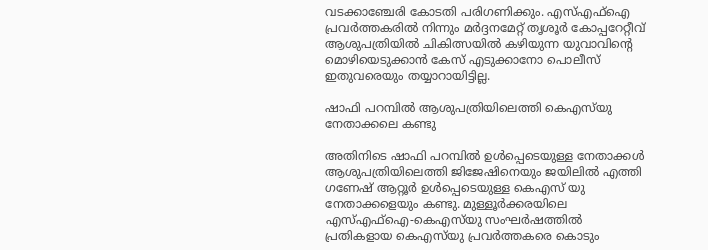വടക്കാഞ്ചേരി കോടതി പരിഗണിക്കും. എസ്എഫ്ഐ പ്രവർത്തകരിൽ നിന്നും മർദ്ദനമേറ്റ് തൃശൂർ കോപ്പറേറ്റീവ് ആശുപത്രിയിൽ ചികിത്സയിൽ കഴിയുന്ന യുവാവിന്റെ മൊഴിയെടുക്കാൻ കേസ് എടുക്കാനോ പൊലീസ് ഇതുവരെയും തയ്യാറായിട്ടില്ല.

ഷാഫി പറമ്പിൽ ആശുപത്രിയിലെത്തി കെഎസ്‍യു നേതാക്കലെ കണ്ടു

അതിനിടെ ഷാഫി പറമ്പിൽ ഉൾപ്പെടെയുള്ള നേതാക്കൾ ആശുപത്രിയിലെത്തി ജിജേഷിനെയും ജയിലിൽ എത്തി ഗണേഷ് ആറ്റൂർ ഉൾപ്പെടെയുള്ള കെഎസ് യു നേതാക്കളെയും കണ്ടു. മുള്ളൂർക്കരയിലെ എസ്എഫ്ഐ-കെഎസ്‌യു സംഘർഷത്തിൽ പ്രതികളായ കെഎസ്‌യു പ്രവർത്തകരെ കൊടും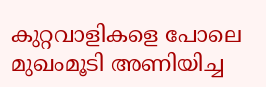കുറ്റവാളികളെ പോലെ മുഖംമൂടി അണിയിച്ച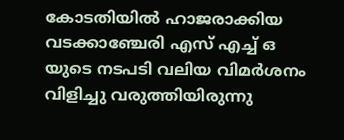കോടതിയിൽ ഹാജരാക്കിയ വടക്കാഞ്ചേരി എസ് എച്ച് ഒ യുടെ നടപടി വലിയ വിമർശനം വിളിച്ചു വരുത്തിയിരുന്നു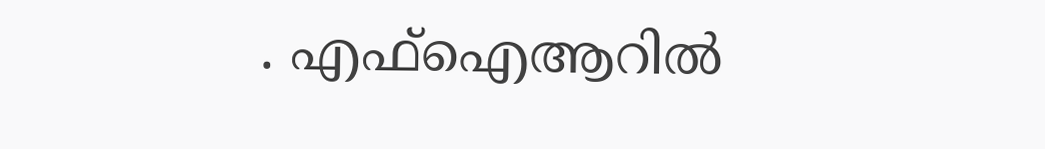. എഫ്ഐആറിൽ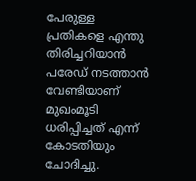പേരുള്ള പ്രതികളെ എന്തു തിരിച്ചറിയാൻ പരേഡ് നടത്താൻ വേണ്ടിയാണ് മുഖംമൂടി ധരിപ്പിച്ചത് എന്ന് കോടതിയും ചോദിച്ചു.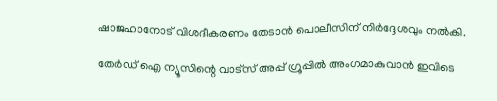ഷാജഹാനോട് വിശദീകരണം തേടാൻ പൊലീസിന് നിർദ്ദേശവും നൽകി.

തേർഡ് ഐ ന്യൂസിന്റെ വാട്സ് അപ്പ് ഗ്രൂപ്പിൽ അംഗമാകുവാൻ ഇവിടെ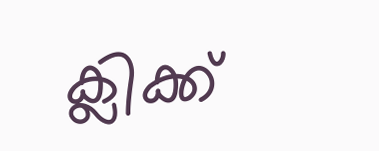ക്ലിക്ക്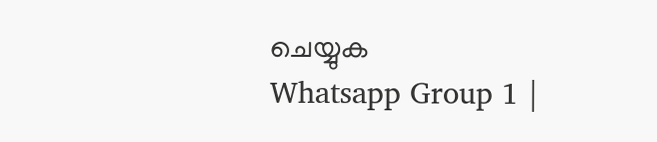ചെയ്യുക
Whatsapp Group 1 |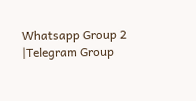Whatsapp Group 2 |Telegram Group